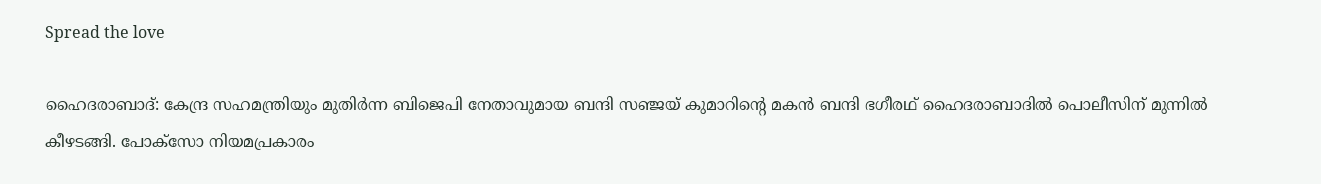Spread the love

ഹൈദരാബാദ്: കേന്ദ്ര സഹമന്ത്രിയും മുതിർന്ന ബിജെപി നേതാവുമായ ബന്ദി സഞ്ജയ് കുമാറിന്റെ മകൻ ബന്ദി ഭഗീരഥ് ഹൈദരാബാദിൽ പൊലീസിന് മുന്നിൽ കീഴടങ്ങി. പോക്‌സോ നിയമപ്രകാരം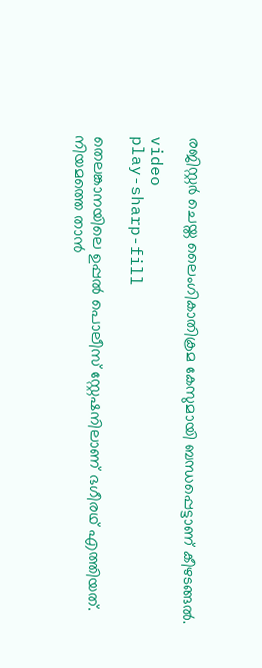രജിസ്റ്റർ ചെയ്ത ലൈംഗികാതിക്രമ കേസുമായി ബന്ധപ്പെട്ടാണ് കീഴടങ്ങൽ.

video
play-sharp-fill

തെലങ്കാനയിലെ ഉപ്പൽ പൊലീസ് സ്റ്റേഷനിലാണ് ഭഗീരഥ് എത്തിയത്. നിയമത്തെ താൻ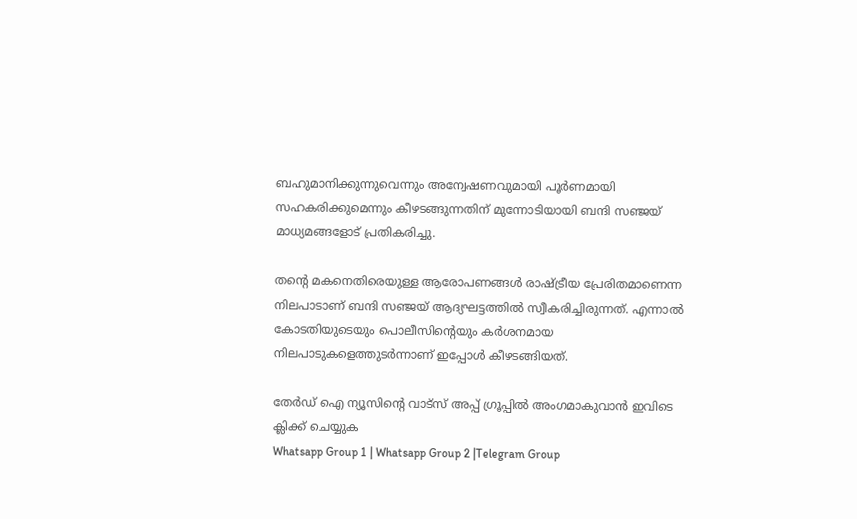ബഹുമാനിക്കുന്നുവെന്നും അന്വേഷണവുമായി പൂർണമായി സഹകരിക്കുമെന്നും കീഴടങ്ങുന്നതിന് മുന്നോടിയായി ബന്ദി സഞ്ജയ് മാധ്യമങ്ങളോട് പ്രതികരിച്ചു.

തന്റെ മകനെതിരെയുള്ള ആരോപണങ്ങൾ രാഷ്ട്രീയ പ്രേരിതമാണെന്ന നിലപാടാണ് ബന്ദി സഞ്ജയ് ആദ്യഘട്ടത്തിൽ സ്വീകരിച്ചിരുന്നത്. എന്നാൽ കോടതിയുടെയും പൊലീസിന്റെയും കർശനമായ നിലപാടുകളെത്തുടർന്നാണ് ഇപ്പോൾ കീഴടങ്ങിയത്.

തേർഡ് ഐ ന്യൂസിന്റെ വാട്സ് അപ്പ് ഗ്രൂപ്പിൽ അംഗമാകുവാൻ ഇവിടെ ക്ലിക്ക് ചെയ്യുക
Whatsapp Group 1 | Whatsapp Group 2 |Telegram Group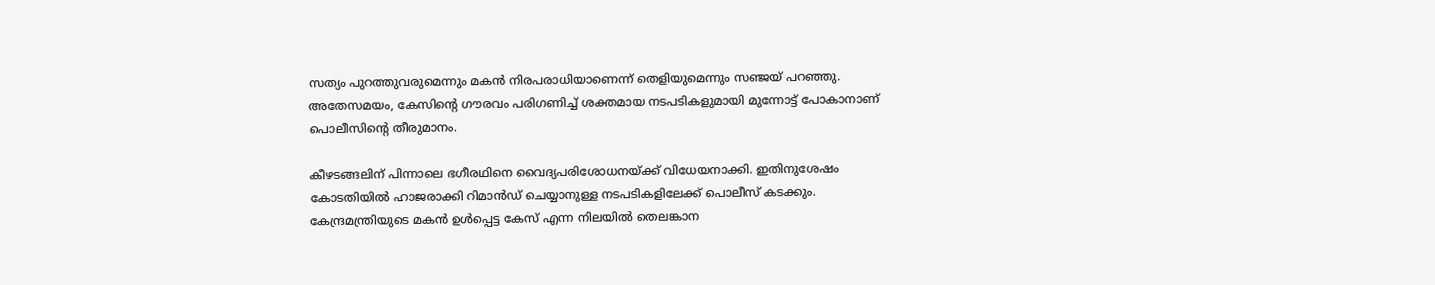സത്യം പുറത്തുവരുമെന്നും മകൻ നിരപരാധിയാണെന്ന് തെളിയുമെന്നും സഞ്ജയ് പറഞ്ഞു. അതേസമയം, കേസിന്റെ ഗൗരവം പരിഗണിച്ച് ശക്തമായ നടപടികളുമായി മുന്നോട്ട് പോകാനാണ് പൊലീസിന്റെ തീരുമാനം.

കീഴടങ്ങലിന് പിന്നാലെ ഭഗീരഥിനെ വൈദ്യപരിശോധനയ്ക്ക് വിധേയനാക്കി. ഇതിനുശേഷം കോടതിയിൽ ഹാജരാക്കി റിമാൻഡ് ചെയ്യാനുള്ള നടപടികളിലേക്ക് പൊലീസ് കടക്കും. കേന്ദ്രമന്ത്രിയുടെ മകൻ ഉൾപ്പെട്ട കേസ് എന്ന നിലയിൽ തെലങ്കാന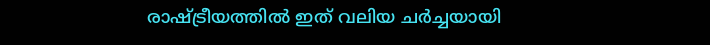രാഷ്ട്രീയത്തിൽ ഇത് വലിയ ചർച്ചയായി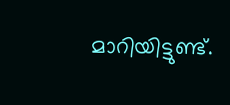മാറിയിട്ടുണ്ട്.